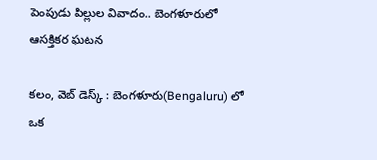పెంపుడు పిల్లుల వివాదం.. బెంగళూరులో ఆసక్తికర ఘటన

కలం, వెబ్ డెస్క్ : బెంగళూరు(Bengaluru) లో ఒక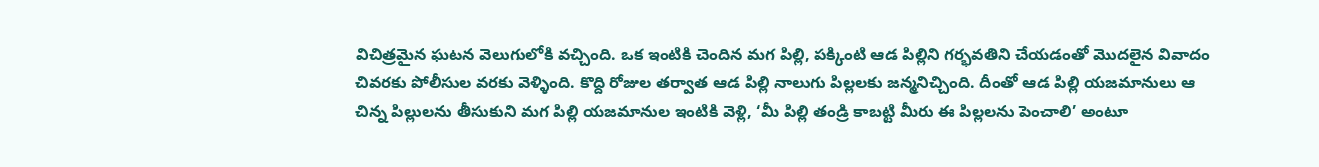విచిత్రమైన ఘటన వెలుగులోకి వచ్చింది. ఒక ఇంటికి చెందిన మగ పిల్లి, పక్కింటి ఆడ పిల్లిని గర్భవతిని చేయడంతో మొదలైన వివాదం చివరకు పోలీసుల వరకు వెళ్ళింది. కొద్ది రోజుల తర్వాత ఆడ పిల్లి నాలుగు పిల్లలకు జన్మనిచ్చింది. దీంతో ఆడ పిల్లి యజమానులు ఆ చిన్న పిల్లులను తీసుకుని మగ పిల్లి యజమానుల ఇంటికి వెళ్లి, ‘మీ పిల్లి తండ్రి కాబట్టి మీరు ఈ పిల్లలను పెంచాలి’ అంటూ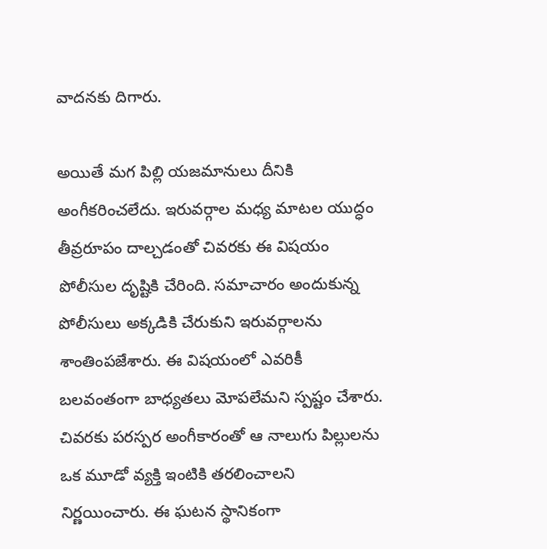వాదనకు దిగారు.

అయితే మగ పిల్లి యజమానులు దీనికి అంగీకరించలేదు. ఇరువర్గాల మధ్య మాటల యుద్ధం తీవ్రరూపం దాల్చడంతో చివరకు ఈ విషయం పోలీసుల దృష్టికి చేరింది. సమాచారం అందుకున్న పోలీసులు అక్కడికి చేరుకుని ఇరువర్గాలను శాంతింపజేశారు. ఈ విషయంలో ఎవరికీ బలవంతంగా బాధ్యతలు మోపలేమని స్పష్టం చేశారు. చివరకు పరస్పర అంగీకారంతో ఆ నాలుగు పిల్లులను ఒక మూడో వ్యక్తి ఇంటికి తరలించాలని నిర్ణయించారు. ఈ ఘటన స్థానికంగా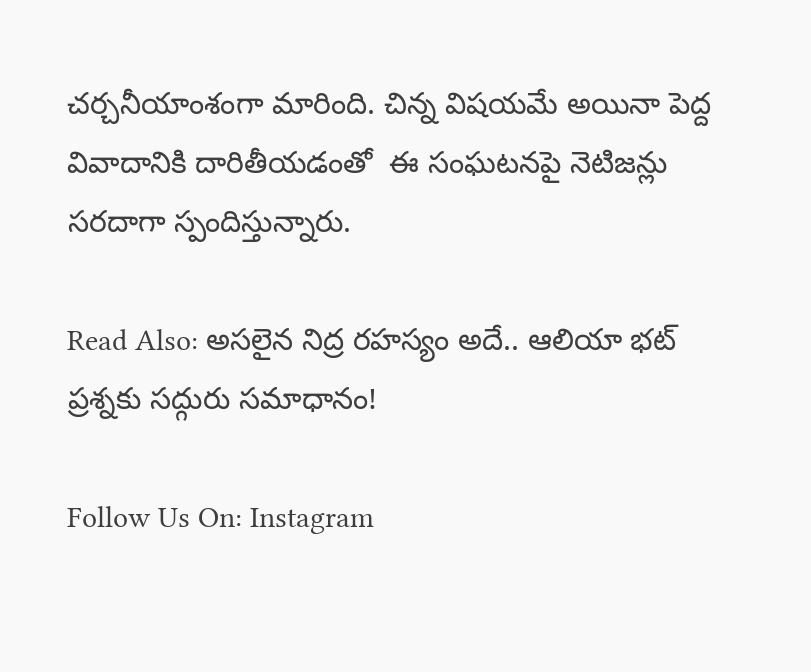చర్చనీయాంశంగా మారింది. చిన్న విషయమే అయినా పెద్ద వివాదానికి దారితీయడంతో  ఈ సంఘటనపై నెటిజన్లు సరదాగా స్పందిస్తున్నారు.

Read Also: అసలైన నిద్ర రహస్యం అదే.. ఆలియా భట్ ప్రశ్నకు సద్గురు సమాధానం!

Follow Us On: Instagram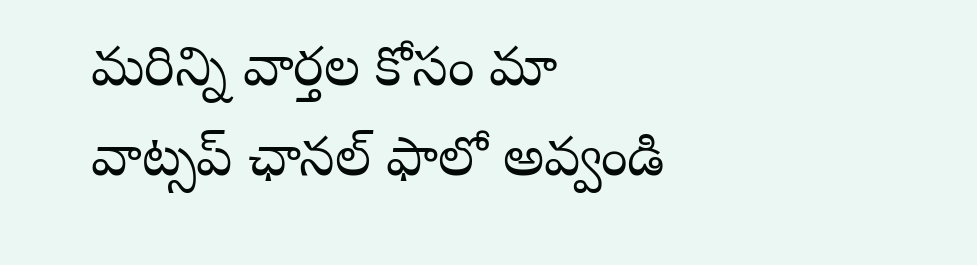మ‌రిన్ని వార్త‌ల కోసం మా వాట్స‌ప్ ఛాన‌ల్ ఫాలో అవ్వండి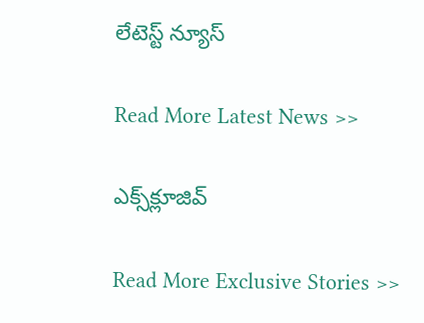లేటెస్ట్ న్యూస్‌

Read More Latest News >>

ఎక్స్‌క్లూజివ్‌

Read More Exclusive Stories >>